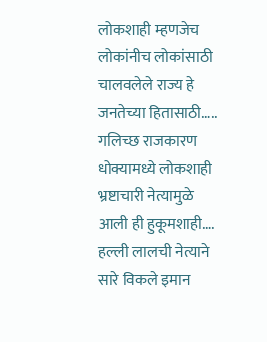लोकशाही म्हणजेच
लोकांनीच लोकांसाठी
चालवलेले राज्य हे
जनतेच्या हितासाठी…..
गलिच्छ राजकारण
धोक्यामध्ये लोकशाही
भ्रष्टाचारी नेत्यामुळे
आली ही हुकूमशाही….
हल्ली लालची नेत्याने
सारे विकले इमान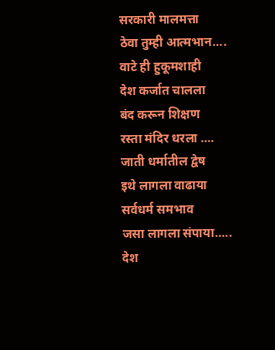सरकारी मालमत्ता
ठेवा तुम्ही आत्मभान….
वाटे ही हुकूमशाही
देश कर्जात चालला
बंद करून शिक्षण
रस्ता मंदिर धरला ….
जाती धर्मातील द्वेष
इथे लागला वाढाया
सर्वधर्म समभाव
जसा लागला संपाया…..
देश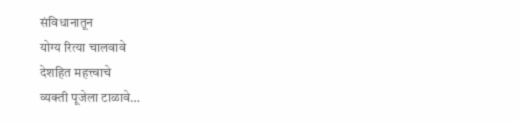संविधानातून
योग्य रित्या चालवावे
देशहित महत्त्वाचे
व्यक्ती पूजेला टाळावे…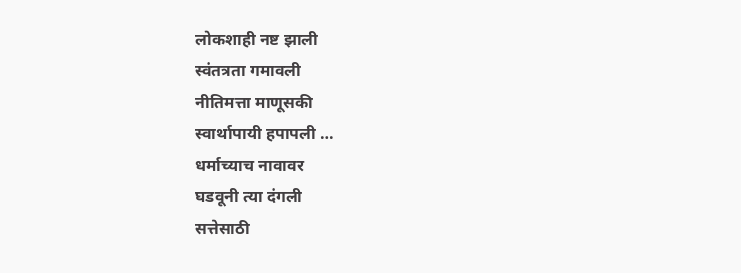लोकशाही नष्ट झाली
स्वंतत्रता गमावली
नीतिमत्ता माणूसकी
स्वार्थापायी हपापली …
धर्माच्याच नावावर
घडवूनी त्या दंगली
सत्तेसाठी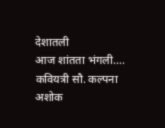देशातली
आज शांतता भंगली….
कवियत्री सौ. कल्पना अशोक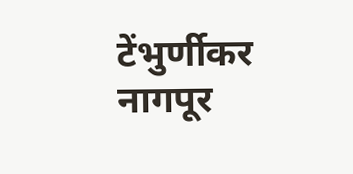टेंभुर्णीकर
नागपूर